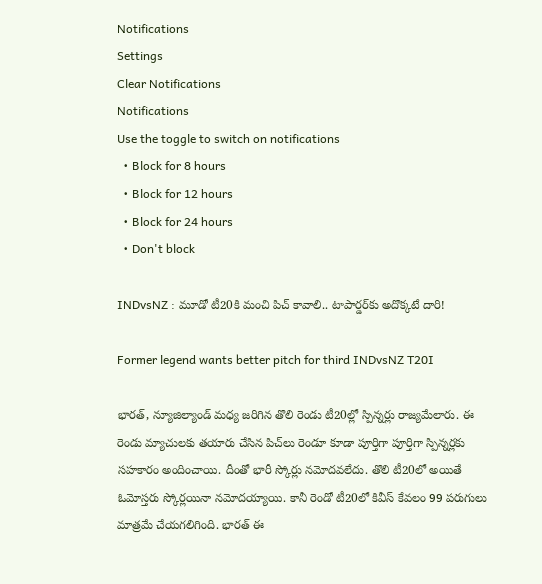Notifications
Settings
Clear Notifications
Notifications
Use the toggle to switch on notifications
  • Block for 8 hours
  • Block for 12 hours
  • Block for 24 hours
  • Don't block

INDvsNZ : మూడో టీ20కి మంచి పిచ్ కావాలి.. టాపార్డర్‌కు అదొక్కటే దారి!

Former legend wants better pitch for third INDvsNZ T20I

భారత్, న్యూజిల్యాండ్ మధ్య జరిగిన తొలి రెండు టీ20ల్లో స్పిన్నర్లు రాజ్యమేలారు. ఈ రెండు మ్యాచులకు తయారు చేసిన పిచ్‌లు రెండూ కూడా పూర్తిగా పూర్తిగా స్పిన్నర్లకు సహకారం అందించాయి. దీంతో భారీ స్కోర్లు నమోదవలేదు. తొలి టీ20లో అయితే ఓమోస్తరు స్కోర్లయినా నమోదయ్యాయి. కానీ రెండో టీ20లో కివీస్ కేవలం 99 పరుగులు మాత్రమే చేయగలిగింది. భారత్ ఈ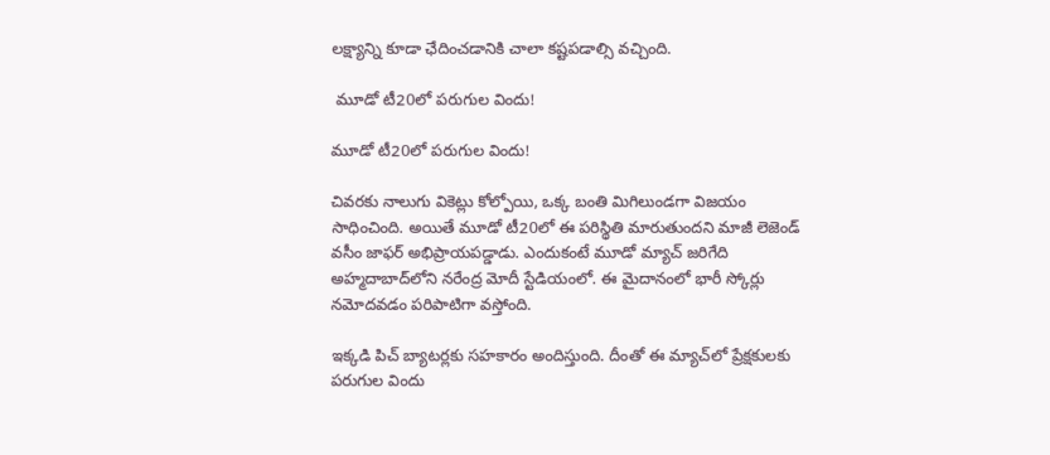లక్ష్యాన్ని కూడా ఛేదించడానికి చాలా కష్టపడాల్సి వచ్చింది.

 మూడో టీ20లో పరుగుల విందు!

మూడో టీ20లో పరుగుల విందు!

చివరకు నాలుగు వికెట్లు కోల్పోయి, ఒక్క బంతి మిగిలుండగా విజయం సాధించింది. అయితే మూడో టీ20లో ఈ పరిస్థితి మారుతుందని మాజీ లెజెండ్ వసీం జాఫర్ అభిప్రాయపడ్డాడు. ఎందుకంటే మూడో మ్యాచ్ జరిగేది అహ్మదాబాద్‌లోని నరేంద్ర మోదీ స్టేడియంలో. ఈ మైదానంలో భారీ స్కోర్లు నమోదవడం పరిపాటిగా వస్తోంది.

ఇక్కడి పిచ్ బ్యాటర్లకు సహకారం అందిస్తుంది. దీంతో ఈ మ్యాచ్‌లో ప్రేక్షకులకు పరుగుల విందు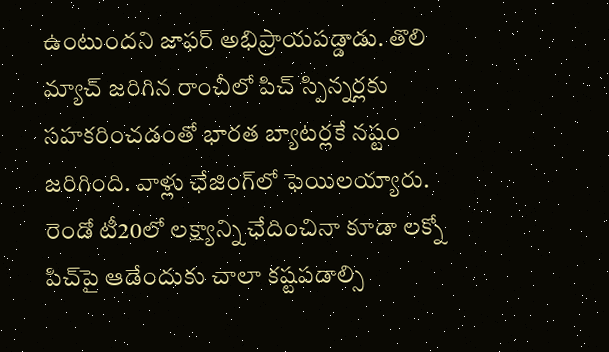ఉంటుందని జాఫర్ అభిప్రాయపడ్డాడు. తొలి మ్యాచ్ జరిగిన రాంచీలో పిచ్ స్పిన్నర్లకు సహకరించడంతో భారత బ్యాటర్లకే నష్టం జరిగింది. వాళ్లు ఛేజింగ్‌లో ఫెయిలయ్యారు. రెండో టీ20లో లక్ష్యాన్ని ఛేదించినా కూడా లక్నో పిచ్‌పై ఆడేందుకు చాలా కష్టపడాల్సి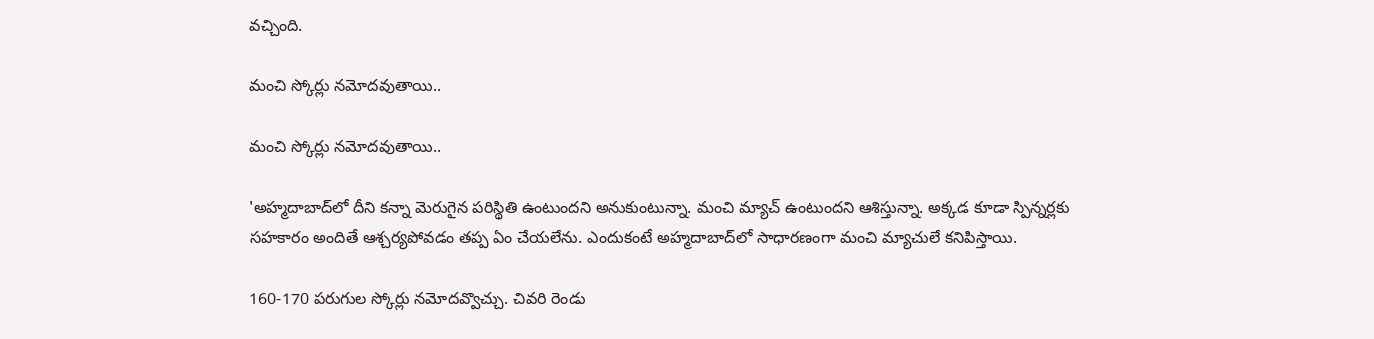వచ్చింది.

మంచి స్కోర్లు నమోదవుతాయి..

మంచి స్కోర్లు నమోదవుతాయి..

'అహ్మదాబాద్‌లో దీని కన్నా మెరుగైన పరిస్థితి ఉంటుందని అనుకుంటున్నా. మంచి మ్యాచ్ ఉంటుందని ఆశిస్తున్నా. అక్కడ కూడా స్పిన్నర్లకు సహకారం అందితే ఆశ్చర్యపోవడం తప్ప ఏం చేయలేను. ఎందుకంటే అహ్మదాబాద్‌లో సాధారణంగా మంచి మ్యాచులే కనిపిస్తాయి.

160-170 పరుగుల స్కోర్లు నమోదవ్వొచ్చు. చివరి రెండు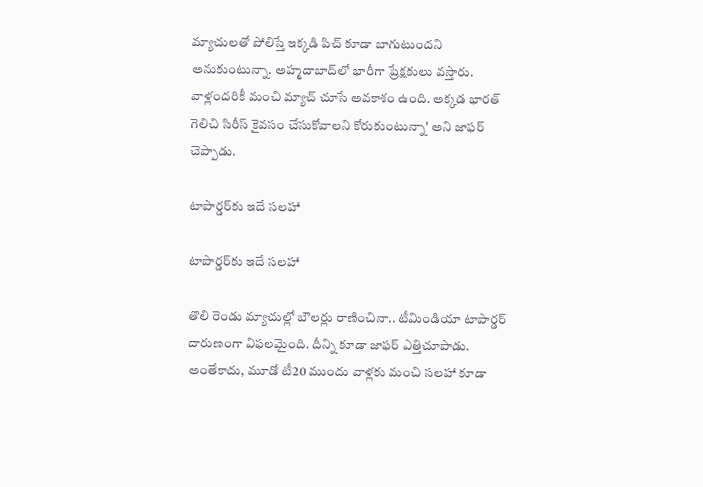మ్యాచులతో పోలిస్తే ఇక్కడి పిచ్ కూడా బాగుటుందని అనుకుంటున్నా. అహ్మదాబాద్‌లో భారీగా ప్రేక్షకులు వస్తారు. వాళ్లందరికీ మంచి మ్యాచ్ చూసే అవకాశం ఉంది. అక్కడ భారత్ గెలిచి సిరీస్ కైవసం చేసుకోవాలని కోరుకుంటున్నా' అని జాఫర్ చెప్పాడు.

టాపార్డర్‌కు ఇదే సలహా

టాపార్డర్‌కు ఇదే సలహా

తొలి రెండు మ్యాచుల్లో బౌలర్లు రాణించినా.. టీమిండియా టాపార్డర్ దారుణంగా విఫలమైంది. దీన్ని కూడా జాఫర్ ఎత్తిచూపాడు. అంతేకాదు, మూడో టీ20 ముందు వాళ్లకు మంచి సలహా కూడా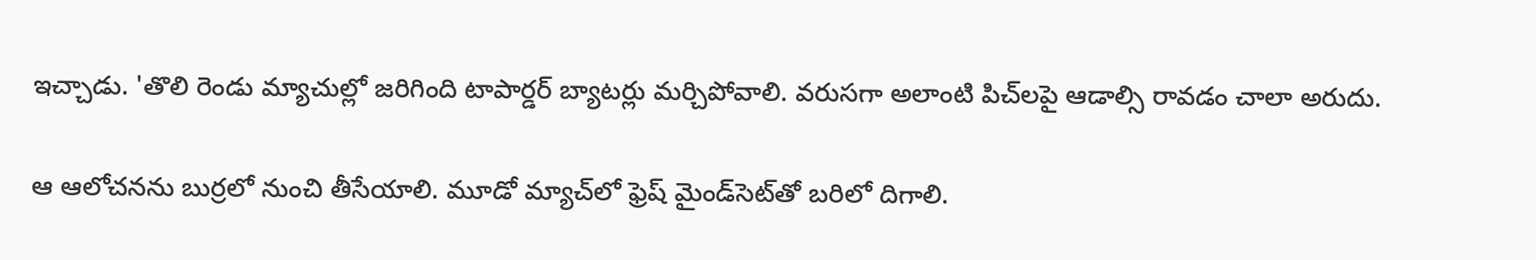ఇచ్చాడు. 'తొలి రెండు మ్యాచుల్లో జరిగింది టాపార్డర్ బ్యాటర్లు మర్చిపోవాలి. వరుసగా అలాంటి పిచ్‌లపై ఆడాల్సి రావడం చాలా అరుదు.

ఆ ఆలోచనను బుర్రలో నుంచి తీసేయాలి. మూడో మ్యాచ్‌లో ఫ్రెష్ మైండ్‌సెట్‌తో బరిలో దిగాలి.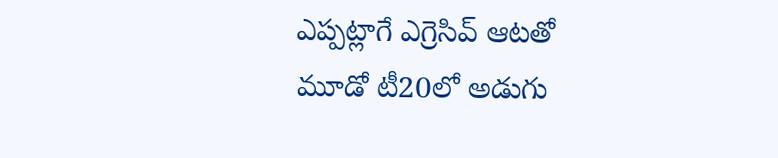ఎప్పట్లాగే ఎగ్రెసివ్ ఆటతో మూడో టీ20లో అడుగు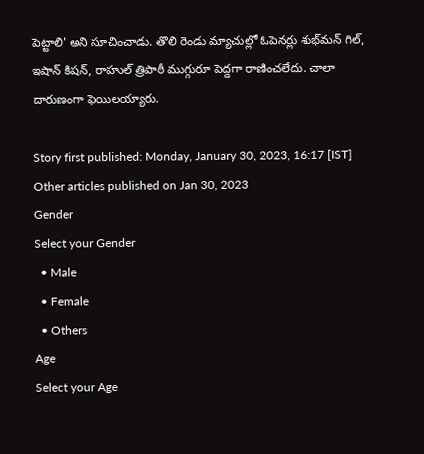పెట్టాలి' అని సూచించాడు. తొలి రెండు మ్యాచుల్లో ఓపెనర్లు శుభ్‌మన్ గిల్, ఇషాన్ కిషన్, రాహుల్ త్రిపాఠీ ముగ్గురూ పెద్దగా రాణించలేదు. చాలా దారుణంగా ఫెయిలయ్యారు.

Story first published: Monday, January 30, 2023, 16:17 [IST]
Other articles published on Jan 30, 2023
Gender
Select your Gender
  • Male
  • Female
  • Others
Age
Select your Age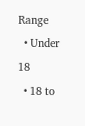Range
  • Under 18
  • 18 to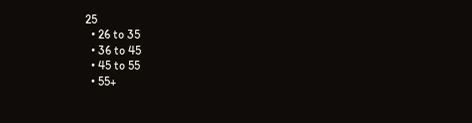25
  • 26 to 35
  • 36 to 45
  • 45 to 55
  • 55+